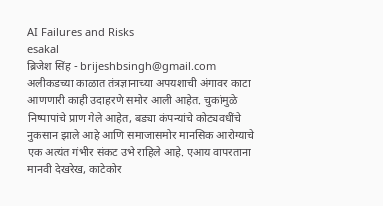AI Failures and Risks
esakal
ब्रिजेश सिंह - brijeshbsingh@gmail.com
अलीकडच्या काळात तंत्रज्ञानाच्या अपयशाची अंगावर काटा आणणारी काही उदाहरणे समोर आली आहेत. चुकांमुळे निष्पापांचे प्राण गेले आहेत, बड्या कंपन्यांचे कोट्यवधींचे नुकसान झाले आहे आणि समाजासमोर मानसिक आरोग्याचे एक अत्यंत गंभीर संकट उभे राहिले आहे. एआय वापरताना मानवी देखरेख, काटेकोर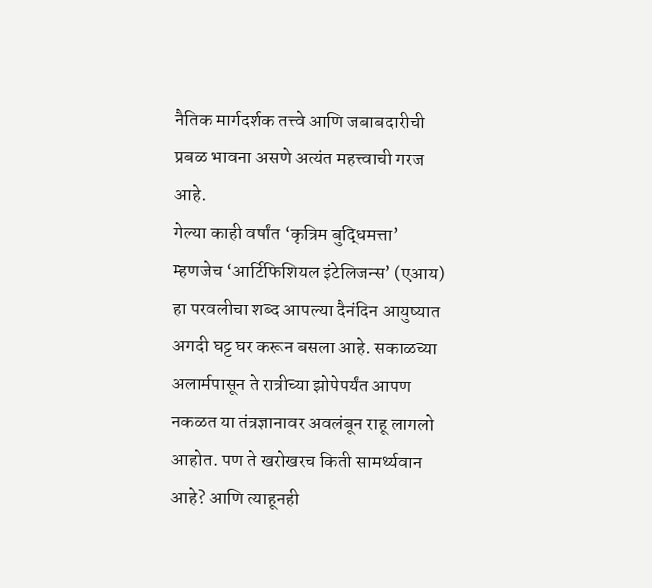नैतिक मार्गदर्शक तत्त्वे आणि जबाबदारीची प्रबळ भावना असणे अत्यंत महत्त्वाची गरज आहे.
गेल्या काही वर्षांत ‘कृत्रिम बुद्धिमत्ता’ म्हणजेच ‘आर्टिफिशियल इंटेलिजन्स’ (एआय) हा परवलीचा शब्द आपल्या दैनंदिन आयुष्यात अगदी घट्ट घर करून बसला आहे. सकाळच्या अलार्मपासून ते रात्रीच्या झोपेपर्यंत आपण नकळत या तंत्रज्ञानावर अवलंबून राहू लागलो आहोत. पण ते खरोखरच किती सामर्थ्यवान आहे? आणि त्याहूनही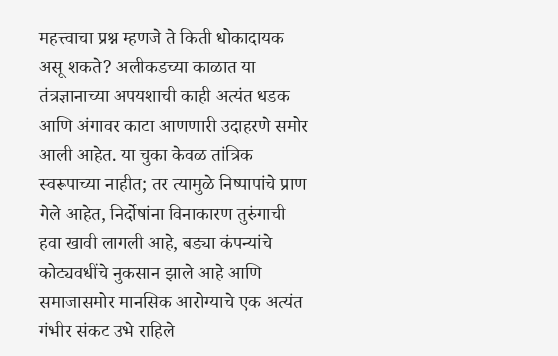महत्त्वाचा प्रश्न म्हणजे ते किती धोकादायक असू शकते? अलीकडच्या काळात या तंत्रज्ञानाच्या अपयशाची काही अत्यंत धडक आणि अंगावर काटा आणणारी उदाहरणे समोर आली आहेत. या चुका केवळ तांत्रिक स्वरूपाच्या नाहीत; तर त्यामुळे निष्पापांचे प्राण गेले आहेत, निर्दोषांना विनाकारण तुरुंगाची हवा खावी लागली आहे, बड्या कंपन्यांचे कोट्यवधींचे नुकसान झाले आहे आणि समाजासमोर मानसिक आरोग्याचे एक अत्यंत गंभीर संकट उभे राहिले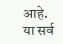आहे. या सर्व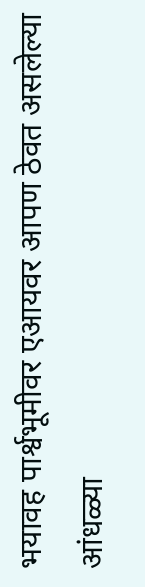भयावह पार्श्वभूमीवर एआयवर आपण ठेवत असलेल्या आंधळ्या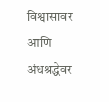विश्वासावर आणि अंधश्रद्धेवर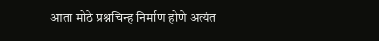आता मोठे प्रश्नचिन्ह निर्माण होणे अत्यंत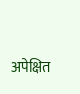अपेक्षित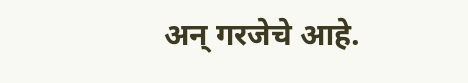अन् गरजेचे आहे.